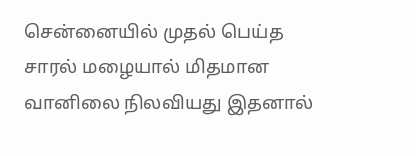சென்னையில் முதல் பெய்த சாரல் மழையால் மிதமான வானிலை நிலவியது இதனால்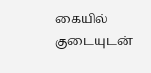கையில் குடையுடன்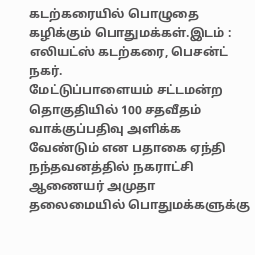கடற்கரையில் பொழுதை கழிக்கும் பொதுமக்கள்.இடம் : எலியட்ஸ் கடற்கரை, பெசன்ட் நகர்.
மேட்டுப்பாளையம் சட்டமன்ற தொகுதியில் 100 சதவீதம் வாக்குப்பதிவு அளிக்க வேண்டும் என பதாகை ஏந்தி நந்தவனத்தில் நகராட்சி ஆணையர் அமுதா தலைமையில் பொதுமக்களுக்கு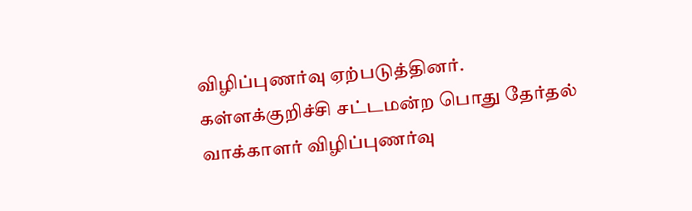விழிப்புணர்வு ஏற்படுத்தினர்.
கள்ளக்குறிச்சி சட்டமன்ற பொது தேர்தல் வாக்காளர் விழிப்புணர்வு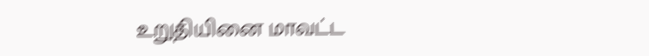உறுதியினை மாவட்ட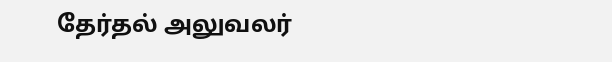தேர்தல் அலுவலர்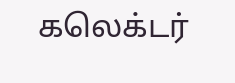கலெக்டர்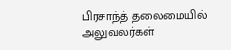பிரசாந்த் தலைமையில் அலுவலர்கள்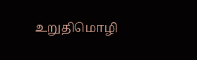உறுதிமொழி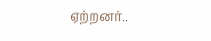ஏற்றனர்..